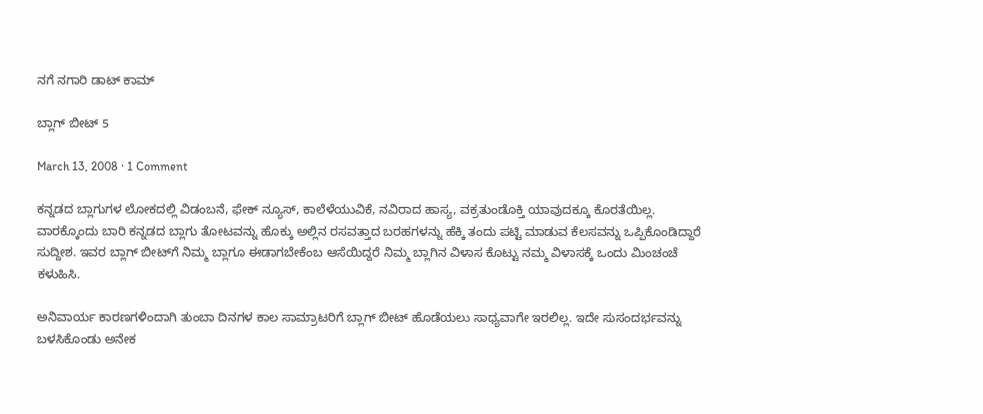ನಗೆ ನಗಾರಿ ಡಾಟ್ ಕಾಮ್

ಬ್ಲಾಗ್ ಬೀಟ್ 5

March 13, 2008 · 1 Comment

ಕನ್ನಡದ ಬ್ಲಾಗುಗಳ ಲೋಕದಲ್ಲಿ ವಿಡಂಬನೆ, ಫೇಕ್ ನ್ಯೂಸ್, ಕಾಲೆಳೆಯುವಿಕೆ, ನವಿರಾದ ಹಾಸ್ಯ, ವಕ್ರತುಂಡೊಕ್ತಿ ಯಾವುದಕ್ಕೂ ಕೊರತೆಯಿಲ್ಲ. ವಾರಕ್ಕೊಂದು ಬಾರಿ ಕನ್ನಡದ ಬ್ಲಾಗು ತೋಟವನ್ನು ಹೊಕ್ಕು ಅಲ್ಲಿನ ರಸವತ್ತಾದ ಬರಹಗಳನ್ನು ಹೆಕ್ಕಿ ತಂದು ಪಟ್ಟಿ ಮಾಡುವ ಕೆಲಸವನ್ನು ಒಪ್ಪಿಕೊಂಡಿದ್ದಾರೆ ಸುದ್ದೀಶ. ಇವರ ಬ್ಲಾಗ್ ಬೀಟ್‌ಗೆ ನಿಮ್ಮ ಬ್ಲಾಗೂ ಈಡಾಗಬೇಕೆಂಬ ಆಸೆಯಿದ್ದರೆ ನಿಮ್ಮ ಬ್ಲಾಗಿನ ವಿಳಾಸ ಕೊಟ್ಟು ನಮ್ಮ ವಿಳಾಸಕ್ಕೆ ಒಂದು ಮಿಂಚಂಚೆ ಕಳುಹಿಸಿ.

ಅನಿವಾರ್ಯ ಕಾರಣಗಳಿಂದಾಗಿ ತುಂಬಾ ದಿನಗಳ ಕಾಲ ಸಾಮ್ರಾಟರಿಗೆ ಬ್ಲಾಗ್ ಬೀಟ್ ಹೊಡೆಯಲು ಸಾಧ್ಯವಾಗೇ ಇರಲಿಲ್ಲ. ಇದೇ ಸುಸಂದರ್ಭವನ್ನು ಬಳಸಿಕೊಂಡು ಅನೇಕ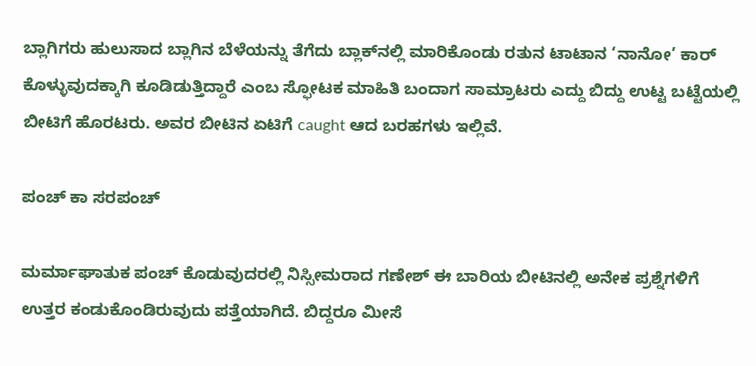ಬ್ಲಾಗಿಗರು ಹುಲುಸಾದ ಬ್ಲಾಗಿನ ಬೆಳೆಯನ್ನು ತೆಗೆದು ಬ್ಲಾಕ್‌ನಲ್ಲಿ ಮಾರಿಕೊಂಡು ರತುನ ಟಾಟಾನ ‘ನಾನೋ’ ಕಾರ್ ಕೊಳ್ಳುವುದಕ್ಕಾಗಿ ಕೂಡಿಡುತ್ತಿದ್ದಾರೆ ಎಂಬ ಸ್ಫೋಟಕ ಮಾಹಿತಿ ಬಂದಾಗ ಸಾಮ್ರಾಟರು ಎದ್ದು ಬಿದ್ದು ಉಟ್ಟ ಬಟ್ಟೆಯಲ್ಲಿ ಬೀಟಿಗೆ ಹೊರಟರು. ಅವರ ಬೀಟಿನ ಏಟಿಗೆ caught ಆದ ಬರಹಗಳು ಇಲ್ಲಿವೆ.

ಪಂಚ್ ಕಾ ಸರಪಂಚ್

ಮರ್ಮಾಘಾತುಕ ಪಂಚ್ ಕೊಡುವುದರಲ್ಲಿ ನಿಸ್ಸೀಮರಾದ ಗಣೇಶ್ ಈ ಬಾರಿಯ ಬೀಟಿನಲ್ಲಿ ಅನೇಕ ಪ್ರಶ್ನೆಗಳಿಗೆ ಉತ್ತರ ಕಂಡುಕೊಂಡಿರುವುದು ಪತ್ತೆಯಾಗಿದೆ. ಬಿದ್ದರೂ ಮೀಸೆ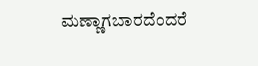ಮಣ್ಣಾಗಬಾರದೆಂದರೆ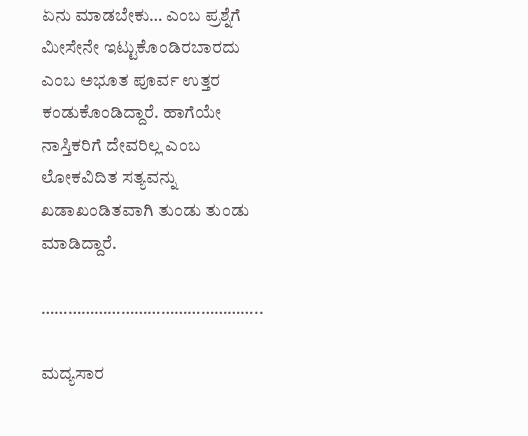ಏನು ಮಾಡಬೇಕು… ಎಂಬ ಪ್ರಶ್ನೆಗೆ ಮೀಸೇನೇ ಇಟ್ಟುಕೊಂಡಿರಬಾರದು ಎಂಬ ಅಭೂತ ಪೂರ್ವ ಉತ್ತರ ಕಂಡುಕೊಂಡಿದ್ದಾರೆ. ಹಾಗೆಯೇ ನಾಸ್ತಿಕರಿಗೆ ದೇವರಿಲ್ಲ ಎಂಬ ಲೋಕವಿದಿತ ಸತ್ಯವನ್ನು ಖಡಾಖಂಡಿತವಾಗಿ ತುಂಡು ತುಂಡು ಮಾಡಿದ್ದಾರೆ.

…………………………………………..

ಮದ್ಯಸಾರ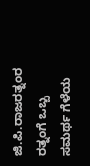ಜಿ.ಪಿ.ರಾಜರತ್ನಂರ ರತ್ನಂಗೆ ಒಬ್ಬ ಸಮರ್ಥ ಗೆಳೆಯ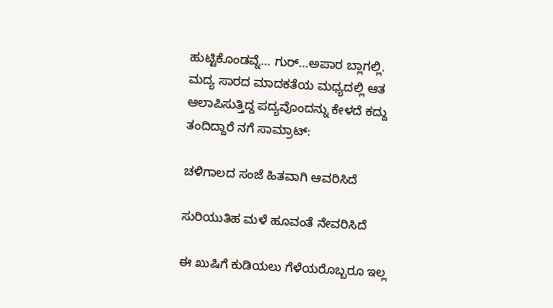ಹುಟ್ಟಿಕೊಂಡವ್ನೆ… ಗುರ್…ಅಪಾರ ಬ್ಲಾಗಲ್ಲಿ. ಮದ್ಯ ಸಾರದ ಮಾದಕತೆಯ ಮಧ್ಯದಲ್ಲಿ ಆತ ಆಲಾಪಿಸುತ್ತಿದ್ದ ಪದ್ಯವೊಂದನ್ನು ಕೇಳದೆ ಕದ್ದು ತಂದಿದ್ದಾರೆ ನಗೆ ಸಾಮ್ರಾಟ್:

ಚಳಿಗಾಲದ ಸಂಜೆ ಹಿತವಾಗಿ ಆವರಿಸಿದೆ

ಸುರಿಯುತಿಹ ಮಳೆ ಹೂವಂತೆ ನೇವರಿಸಿದೆ

ಈ ಖುಷಿಗೆ ಕುಡಿಯಲು ಗೆಳೆಯರೊಬ್ಬರೂ ಇಲ್ಲ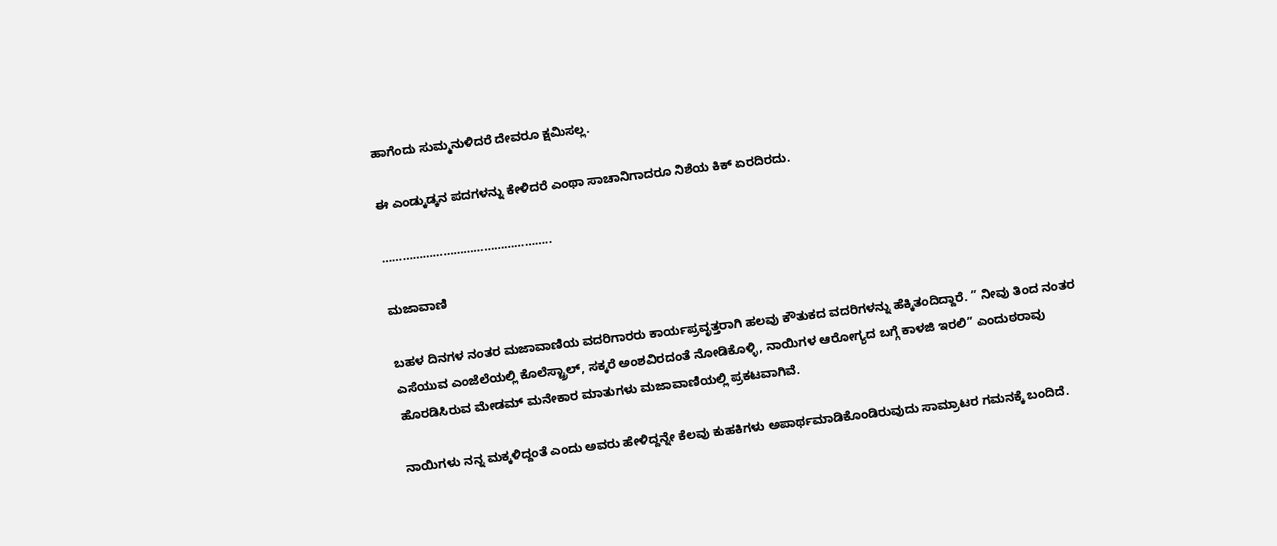ಹಾಗೆಂದು ಸುಮ್ಮನುಳಿದರೆ ದೇವರೂ ಕ್ಷಮಿಸಲ್ಲ.

ಈ ಎಂಡ್ಕುಡ್ಕನ ಪದಗಳನ್ನು ಕೇಳಿದರೆ ಎಂಥಾ ಸಾಚಾನಿಗಾದರೂ ನಿಶೆಯ ಕಿಕ್ ಏರದಿರದು.

…………………………………………..

ಮಜಾವಾಣಿ

ಬಹಳ ದಿನಗಳ ನಂತರ ಮಜಾವಾಣಿಯ ವದರಿಗಾರರು ಕಾರ್ಯಪ್ರವೃತ್ತರಾಗಿ ಹಲವು ಕೌತುಕದ ವದರಿಗಳನ್ನು ಹೆಕ್ಕಿತಂದಿದ್ದಾರೆ. ” ನೀವು ತಿಂದ ನಂತರ ಎಸೆಯುವ ಎಂಜೆಲೆಯಲ್ಲಿ ಕೊಲೆಸ್ಟ್ರಾಲ್, ಸಕ್ಕರೆ ಅಂಶವಿರದಂತೆ ನೋಡಿಕೊಳ್ಳಿ, ನಾಯಿಗಳ ಆರೋಗ್ಯದ ಬಗ್ಗೆ ಕಾಳಜಿ ಇರಲಿ” ಎಂದುಠರಾವು ಹೊರಡಿಸಿರುವ ಮೇಡಮ್ ಮನೇಕಾರ ಮಾತುಗಳು ಮಜಾವಾಣಿಯಲ್ಲಿ ಪ್ರಕಟವಾಗಿವೆ.

ನಾಯಿಗಳು ನನ್ನ ಮಕ್ಕಳಿದ್ದಂತೆ ಎಂದು ಅವರು ಹೇಳಿದ್ದನ್ನೇ ಕೆಲವು ಕುಹಕಿಗಳು ಅಪಾರ್ಥಮಾಡಿಕೊಂಡಿರುವುದು ಸಾಮ್ರಾಟರ ಗಮನಕ್ಕೆ ಬಂದಿದೆ.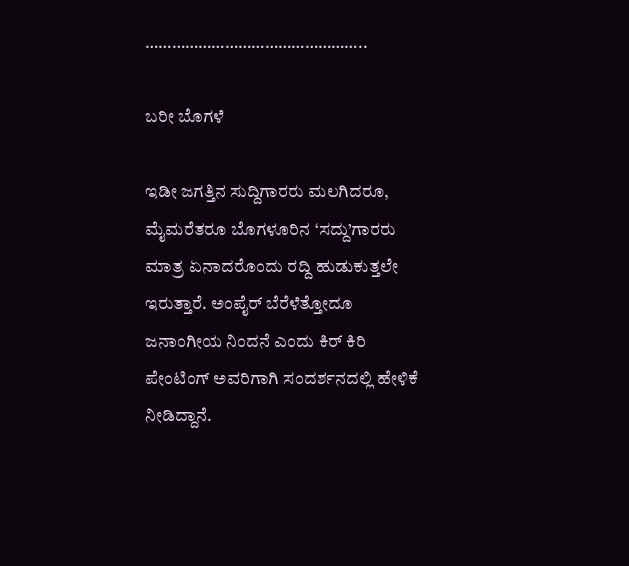…………………………………………..

ಬರೀ ಬೊಗಳೆ

ಇಡೀ ಜಗತ್ತಿನ ಸುದ್ದಿಗಾರರು ಮಲಗಿದರೂ, ಮೈಮರೆತರೂ ಬೊಗಳೂರಿನ ‘ಸದ್ದು’ಗಾರರು ಮಾತ್ರ ಏನಾದರೊಂದು ರದ್ದಿ ಹುಡುಕುತ್ತಲೇ ಇರುತ್ತಾರೆ. ಅಂಪೈರ್ ಬೆರೆಳೆತ್ತೋದೂ ಜನಾಂಗೀಯ ನಿಂದನೆ ಎಂದು ಕಿರ್ ಕಿರಿ ಪೇಂಟಿಂಗ್ ಅವರಿಗಾಗಿ ಸಂದರ್ಶನದಲ್ಲಿ ಹೇಳಿಕೆ ನೀಡಿದ್ದಾನೆ.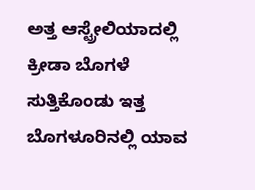ಅತ್ತ ಆಸ್ಟ್ರೇಲಿಯಾದಲ್ಲಿ ಕ್ರೀಡಾ ಬೊಗಳೆ ಸುತ್ತಿಕೊಂಡು ಇತ್ತ ಬೊಗಳೂರಿನಲ್ಲಿ ಯಾವ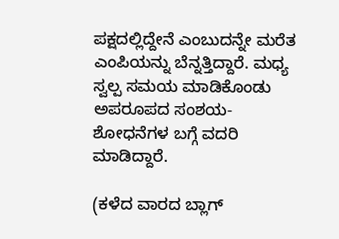ಪಕ್ಷದಲ್ಲಿದ್ದೇನೆ ಎಂಬುದನ್ನೇ ಮರೆತ ಎಂಪಿಯನ್ನು ಬೆನ್ನತ್ತಿದ್ದಾರೆ. ಮಧ್ಯ ಸ್ವಲ್ಪ ಸಮಯ ಮಾಡಿಕೊಂಡು ಅಪರೂಪದ ಸಂಶಯ-ಶೋಧನೆಗಳ ಬಗ್ಗೆ ವದರಿ ಮಾಡಿದ್ದಾರೆ.

(ಕಳೆದ ವಾರದ ಬ್ಲಾಗ್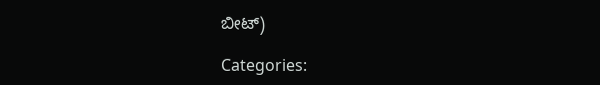ಬೀಟ್)

Categories: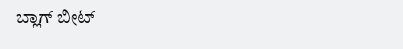ಬ್ಲಾಗ್ ಬೀಟ್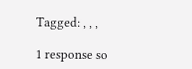Tagged: , , ,

1 response so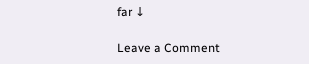far ↓

Leave a Comment